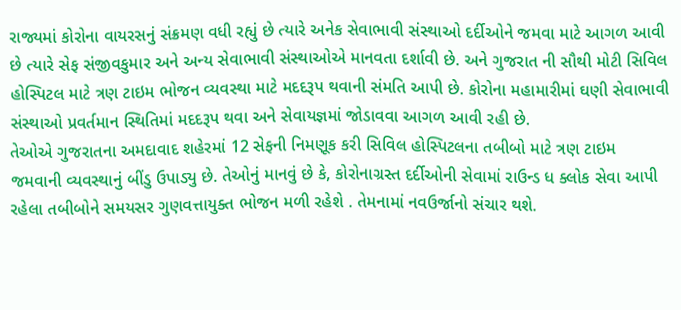રાજ્યમાં કોરોના વાયરસનું સંક્રમણ વધી રહ્યું છે ત્યારે અનેક સેવાભાવી સંસ્થાઓ દર્દીઓને જમવા માટે આગળ આવી છે ત્યારે સેફ સંજીવકુમાર અને અન્ય સેવાભાવી સંસ્થાઓએ માનવતા દર્શાવી છે. અને ગુજરાત ની સૌથી મોટી સિવિલ હોસ્પિટલ માટે ત્રણ ટાઇમ ભોજન વ્યવસ્થા માટે મદદરૂપ થવાની સંમતિ આપી છે. કોરોના મહામારીમાં ઘણી સેવાભાવી સંસ્થાઓ પ્રવર્તમાન સ્થિતિમાં મદદરૂપ થવા અને સેવાયજ્ઞમાં જોડાવવા આગળ આવી રહી છે.
તેઓએ ગુજરાતના અમદાવાદ શહેરમાં 12 સેફની નિમણૂક કરી સિવિલ હોસ્પિટલના તબીબો માટે ત્રણ ટાઇમ જમવાની વ્યવસ્થાનું બીંડુ ઉપાડ્યુ છે. તેઓનું માનવું છે કે, કોરોનાગ્રસ્ત દર્દીઓની સેવામાં રાઉન્ડ ધ ક્લોક સેવા આપી રહેલા તબીબોને સમયસર ગુણવત્તાયુક્ત ભોજન મળી રહેશે . તેમનામાં નવઉર્જાનો સંચાર થશે.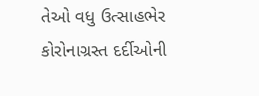તેઓ વધુ ઉત્સાહભેર કોરોનાગ્રસ્ત દર્દીઓની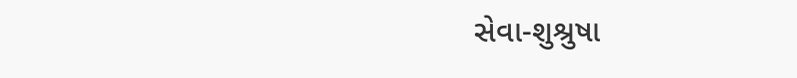સેવા-શુશ્રુષા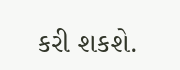કરી શકશે.